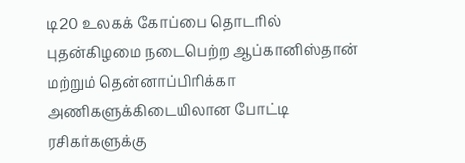டி20 உலகக் கோப்பை தொடரில் புதன்கிழமை நடைபெற்ற ஆப்கானிஸ்தான் மற்றும் தென்னாப்பிரிக்கா அணிகளுக்கிடையிலான போட்டி ரசிகர்களுக்கு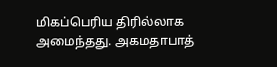மிகப்பெரிய திரில்லாக அமைந்தது. அகமதாபாத்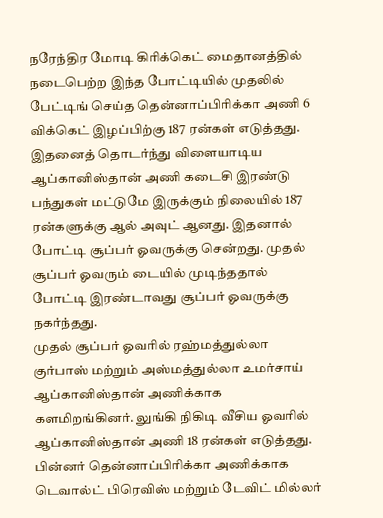நரேந்திர மோடி கிரிக்கெட் மைதானத்தில் நடைபெற்ற இந்த போட்டியில் முதலில் பேட்டிங் செய்த தென்னாப்பிரிக்கா அணி 6 விக்கெட் இழப்பிற்கு 187 ரன்கள் எடுத்தது.
இதனைத் தொடர்ந்து விளையாடிய ஆப்கானிஸ்தான் அணி கடைசி இரண்டு பந்துகள் மட்டுமே இருக்கும் நிலையில் 187 ரன்களுக்கு ஆல் அவுட் ஆனது. இதனால் போட்டி சூப்பர் ஓவருக்கு சென்றது. முதல் சூப்பர் ஓவரும் டையில் முடிந்ததால் போட்டி இரண்டாவது சூப்பர் ஓவருக்கு நகர்ந்தது.
முதல் சூப்பர் ஓவரில் ரஹ்மத்துல்லா குர்பாஸ் மற்றும் அஸ்மத்துல்லா உமர்சாய் ஆப்கானிஸ்தான் அணிக்காக களமிறங்கினர். லுங்கி நிகிடி வீசிய ஓவரில் ஆப்கானிஸ்தான் அணி 18 ரன்கள் எடுத்தது. பின்னர் தென்னாப்பிரிக்கா அணிக்காக டெவால்ட் பிரெவிஸ் மற்றும் டேவிட் மில்லர்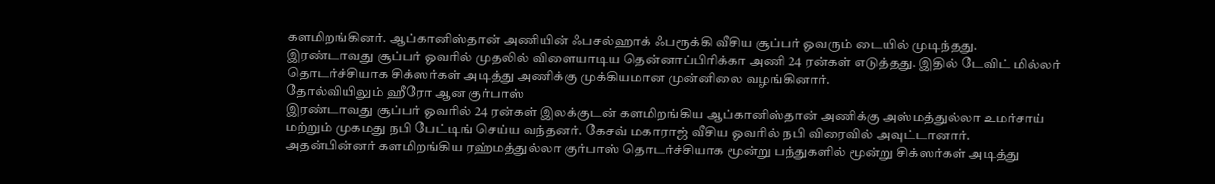களமிறங்கினர். ஆப்கானிஸ்தான் அணியின் ஃபசல்ஹாக் ஃபரூக்கி வீசிய சூப்பர் ஓவரும் டையில் முடிந்தது.
இரண்டாவது சூப்பர் ஓவரில் முதலில் விளையாடிய தென்னாப்பிரிக்கா அணி 24 ரன்கள் எடுத்தது. இதில் டேவிட் மில்லர் தொடர்ச்சியாக சிக்ஸர்கள் அடித்து அணிக்கு முக்கியமான முன்னிலை வழங்கினார்.
தோல்வியிலும் ஹீரோ ஆன குர்பாஸ்
இரண்டாவது சூப்பர் ஓவரில் 24 ரன்கள் இலக்குடன் களமிறங்கிய ஆப்கானிஸ்தான் அணிக்கு அஸ்மத்துல்லா உமர்சாய் மற்றும் முகமது நபி பேட்டிங் செய்ய வந்தனர். கேசவ் மகாராஜ் வீசிய ஓவரில் நபி விரைவில் அவுட்டானார்.
அதன்பின்னர் களமிறங்கிய ரஹ்மத்துல்லா குர்பாஸ் தொடர்ச்சியாக மூன்று பந்துகளில் மூன்று சிக்ஸர்கள் அடித்து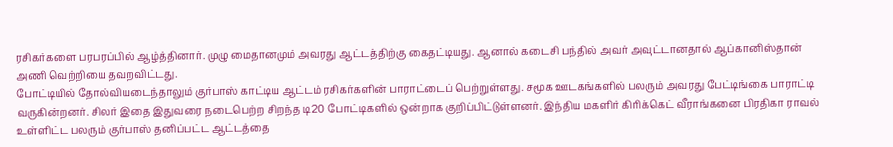ரசிகர்களை பரபரப்பில் ஆழ்த்தினார். முழு மைதானமும் அவரது ஆட்டத்திற்கு கைதட்டியது. ஆனால் கடைசி பந்தில் அவர் அவுட்டானதால் ஆப்கானிஸ்தான் அணி வெற்றியை தவறவிட்டது.
போட்டியில் தோல்வியடைந்தாலும் குர்பாஸ் காட்டிய ஆட்டம் ரசிகர்களின் பாராட்டைப் பெற்றுள்ளது. சமூக ஊடகங்களில் பலரும் அவரது பேட்டிங்கை பாராட்டி வருகின்றனர். சிலர் இதை இதுவரை நடைபெற்ற சிறந்த டி20 போட்டிகளில் ஒன்றாக குறிப்பிட்டுள்ளனர். இந்திய மகளிர் கிரிக்கெட் வீராங்கனை பிரதிகா ராவல் உள்ளிட்ட பலரும் குர்பாஸ் தனிப்பட்ட ஆட்டத்தை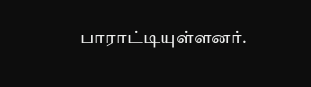பாராட்டியுள்ளனர்.